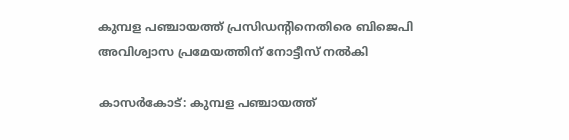കുമ്പള പഞ്ചായത്ത് പ്രസിഡന്റിനെതിരെ ബിജെപി അവിശ്വാസ പ്രമേയത്തിന് നോട്ടീസ് നല്‍കി

കാസര്‍കോട്: കുമ്പള പഞ്ചായത്ത്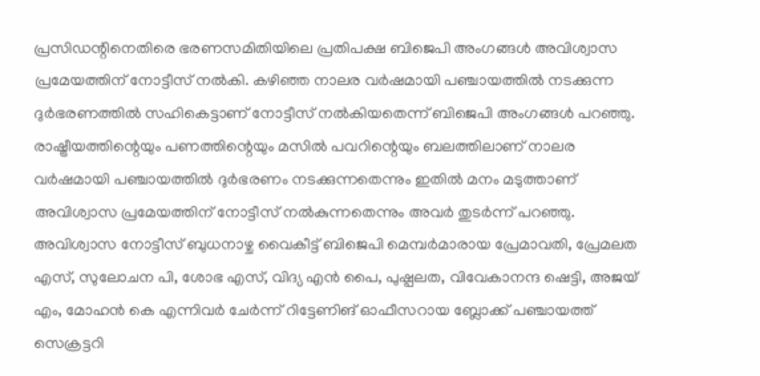പ്രസിഡന്റിനെതിരെ ഭരണസമിതിയിലെ പ്രതിപക്ഷ ബിജെപി അംഗങ്ങള്‍ അവിശ്വാസ പ്രമേയത്തിന് നോട്ടീസ് നല്‍കി. കഴിഞ്ഞ നാലര വര്‍ഷമായി പഞ്ചായത്തില്‍ നടക്കുന്ന ദുര്‍ഭരണത്തില്‍ സഹികെട്ടാണ് നോട്ടീസ് നല്‍കിയതെന്ന് ബിജെപി അംഗങ്ങള്‍ പറഞ്ഞു. രാഷ്ട്രീയത്തിന്റെയും പണത്തിന്റെയും മസില്‍ പവറിന്റെയും ബലത്തിലാണ് നാലര വര്‍ഷമായി പഞ്ചായത്തില്‍ ദുര്‍ഭരണം നടക്കുന്നതെന്നും ഇതില്‍ മനം മടുത്താണ് അവിശ്വാസ പ്രമേയത്തിന് നോട്ടീസ് നല്‍കുന്നതെന്നും അവര്‍ തുടര്‍ന്ന് പറഞ്ഞു. അവിശ്വാസ നോട്ടീസ് ബുധനാഴ്ച വൈകീട്ട് ബിജെപി മെമ്പര്‍മാരായ പ്രേമാവതി, പ്രേമലത എസ്, സുലോചന പി, ശോഭ എസ്, വിദ്യ എന്‍ പൈ, പുഷ്പലത, വിവേകാനന്ദ ഷെട്ടി, അജയ് എം, മോഹന്‍ കെ എന്നിവര്‍ ചേര്‍ന്ന് റിട്ടേണിങ് ഓഫീസറായ ബ്ലോക്ക് പഞ്ചായത്ത് സെക്രട്ടറി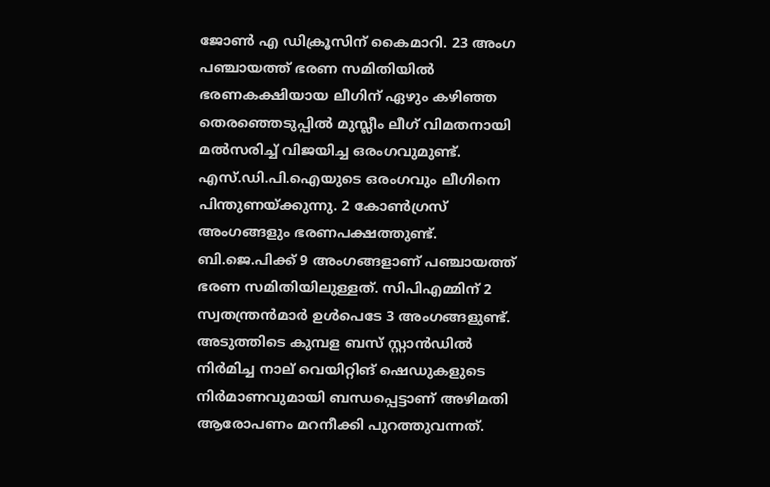ജോണ്‍ എ ഡിക്രൂസിന് കൈമാറി. 23 അംഗ പഞ്ചായത്ത് ഭരണ സമിതിയില്‍ ഭരണകക്ഷിയായ ലീഗിന് ഏഴും കഴിഞ്ഞ തെരഞ്ഞെടുപ്പില്‍ മുസ്ലീം ലീഗ് വിമതനായി മല്‍സരിച്ച് വിജയിച്ച ഒരംഗവുമുണ്ട്. എസ്.ഡി.പി.ഐയുടെ ഒരംഗവും ലീഗിനെ പിന്തുണയ്ക്കുന്നു. 2 കോണ്‍ഗ്രസ് അംഗങ്ങളും ഭരണപക്ഷത്തുണ്ട്. ബി.ജെ.പിക്ക് 9 അംഗങ്ങളാണ് പഞ്ചായത്ത് ഭരണ സമിതിയിലുള്ളത്. സിപിഎമ്മിന് 2 സ്വതന്ത്രന്‍മാര്‍ ഉള്‍പെടേ 3 അംഗങ്ങളുണ്ട്. അടുത്തിടെ കുമ്പള ബസ് സ്റ്റാന്‍ഡില്‍ നിര്‍മിച്ച നാല് വെയിറ്റിങ് ഷെഡുകളുടെ നിര്‍മാണവുമായി ബന്ധപ്പെട്ടാണ് അഴിമതി ആരോപണം മറനീക്കി പുറത്തുവന്നത്.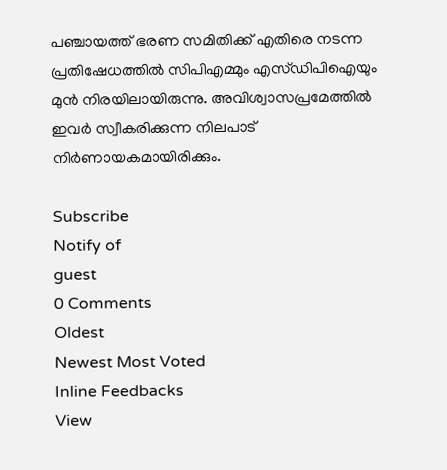പഞ്ചായത്ത് ഭരണ സമിതിക്ക് എതിരെ നടന്ന പ്രതിഷേധത്തില്‍ സിപിഎമ്മും എസ്ഡിപിഐയും മുന്‍ നിരയിലായിരുന്നു. അവിശ്വാസപ്രമേത്തില്‍ ഇവര്‍ സ്വീകരിക്കുന്ന നിലപാട് നിര്‍ണായകമായിരിക്കും.

Subscribe
Notify of
guest
0 Comments
Oldest
Newest Most Voted
Inline Feedbacks
View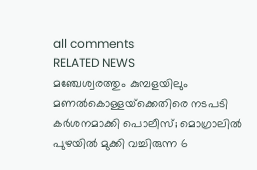all comments
RELATED NEWS
മഞ്ചേശ്വരത്തും കുമ്പളയിലും മണല്‍കൊള്ളയ്‌ക്കെതിരെ നടപടി കര്‍ശനമാക്കി പൊലീസ്; മൊഗ്രാലില്‍ പുഴയില്‍ മുക്കി വച്ചിരുന്ന 6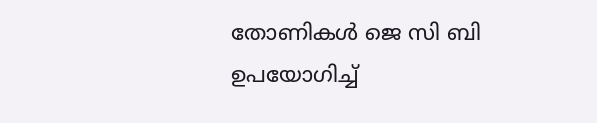തോണികള്‍ ജെ സി ബി ഉപയോഗിച്ച്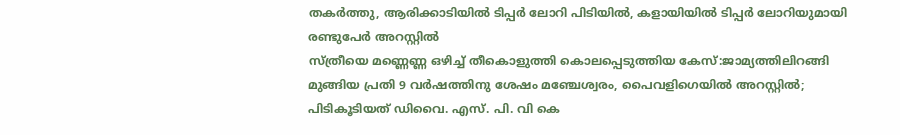തകര്‍ത്തു, ആരിക്കാടിയില്‍ ടിപ്പര്‍ ലോറി പിടിയില്‍, കളായിയില്‍ ടിപ്പര്‍ ലോറിയുമായി രണ്ടുപേര്‍ അറസ്റ്റില്‍
സ്ത്രീയെ മണ്ണെണ്ണ ഒഴിച്ച് തീകൊളുത്തി കൊലപ്പെടുത്തിയ കേസ്:ജാമ്യത്തിലിറങ്ങി മുങ്ങിയ പ്രതി 9 വര്‍ഷത്തിനു ശേഷം മഞ്ചേശ്വരം, പൈവളിഗെയില്‍ അറസ്റ്റില്‍; പിടികൂടിയത് ഡിവൈ. എസ്. പി. വി കെ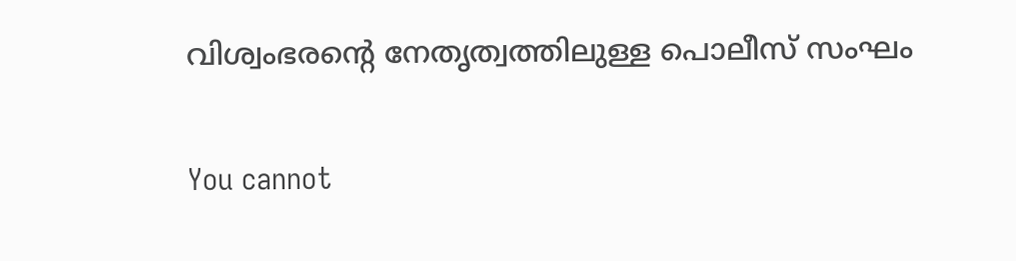വിശ്വംഭരന്റെ നേതൃത്വത്തിലുള്ള പൊലീസ് സംഘം

You cannot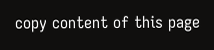copy content of this page